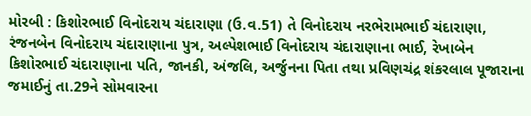મોરબી : કિશોરભાઈ વિનોદરાય ચંદારાણા (ઉ.વ.51) તે વિનોદરાય નરભેરામભાઈ ચંદારાણા, રંજનબેન વિનોદરાય ચંદારાણાના પુત્ર, અલ્પેશભાઈ વિનોદરાય ચંદારાણાના ભાઈ, રેખાબેન કિશોરભાઈ ચંદારાણાના પતિ, જાનકી, અંજલિ, અર્જુનના પિતા તથા પ્રવિણચંદ્ર શંકરલાલ પૂજારાના જમાઈનું તા.29ને સોમવારના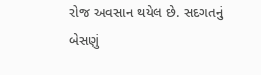રોજ અવસાન થયેલ છે. સદગતનું બેસણું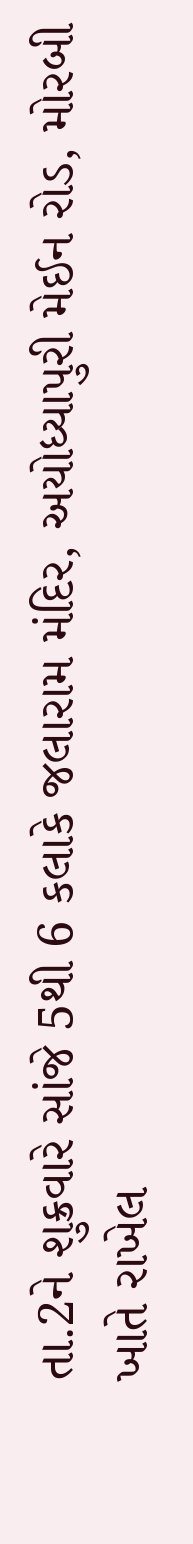તા.2ને શુક્રવારે સાંજે 5થી 6 કલાકે જલારામ મંદિર, અયોધ્યાપુરી મેઈન રોડ, મોરબી ખાતે રાખેલ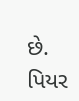છે. પિયર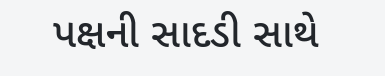પક્ષની સાદડી સાથે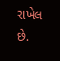રાખેલ છે.